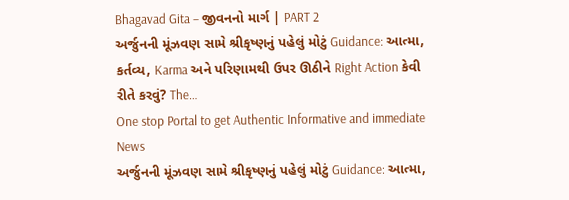Bhagavad Gita – જીવનનો માર્ગ | PART 2
અર્જુનની મૂંઝવણ સામે શ્રીકૃષ્ણનું પહેલું મોટું Guidance: આત્મા, કર્તવ્ય, Karma અને પરિણામથી ઉપર ઊઠીને Right Action કેવી રીતે કરવું? The…
One stop Portal to get Authentic Informative and immediate News
અર્જુનની મૂંઝવણ સામે શ્રીકૃષ્ણનું પહેલું મોટું Guidance: આત્મા,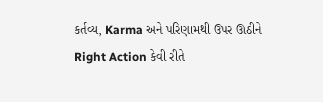કર્તવ્ય, Karma અને પરિણામથી ઉપર ઊઠીને Right Action કેવી રીતે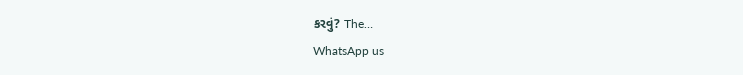કરવું? The…
WhatsApp us